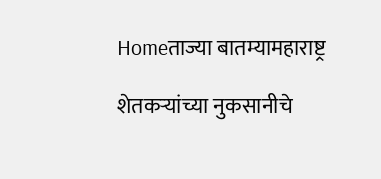Homeताज्या बातम्यामहाराष्ट्र

शेतकऱ्यांच्या नुकसानीचे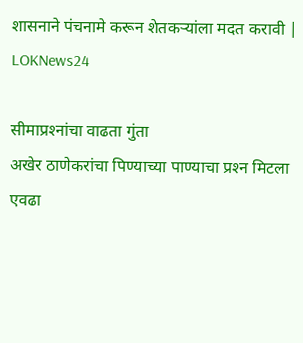शासनाने पंचनामे करून शेतकऱ्यांला मदत करावी | LOKNews24

सीमाप्रश्‍नांचा वाढता गुंता
अखेर ठाणेकरांचा पिण्याच्या पाण्याचा प्रश्‍न मिटला
एवढा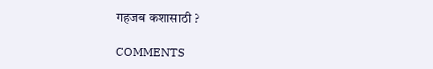गहजब कशासाठी ?

COMMENTS